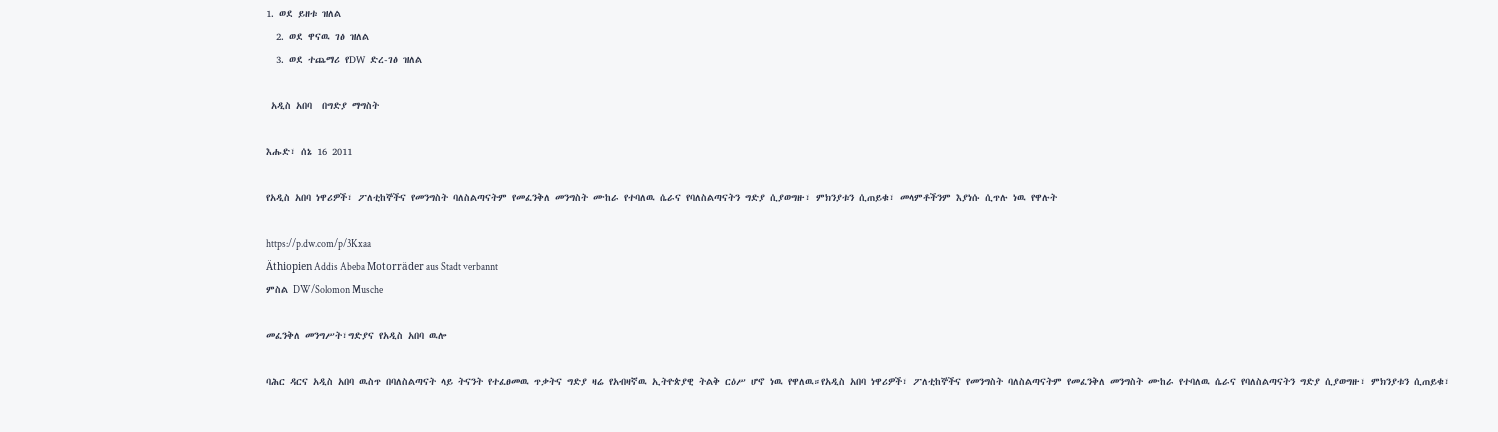1. ወደ ይዘቱ ዝለል
  2. ወደ ዋናዉ ገፅ ዝለል
  3. ወደ ተጨማሪ የDW ድረ-ገፅ ዝለል

 አዲስ አበባ  በግድያ ማግስት

እሑድ፣ ሰኔ 16 2011

የአዲስ አበባ ነዋሪዎች፣ ፖለቲከኞችና የመንግስት ባለስልጣናትም የመፈንቅለ መንግስት ሙከራ የተባለዉ ሴራና የባለስልጣናትን ግድያ ሲያወግዙ፣ ምክንያቱን ሲጠይቁ፣ መላምቶችንም እያነሱ ሲጥሉ ነዉ የዋሉት

https://p.dw.com/p/3Kxaa
Äthiopien Addis Abeba Motorräder aus Stadt verbannt
ምስል DW/Solomon Musche

መፈንቅለ መንግሥት፣ግድያና የአዲስ አበባ ዉሎ

ባሕር ዳርና አዲስ አበባ ዉስጥ በባለስልጣናት ላይ ትናንት የተፈፀመዉ ጥቃትና ግድያ ዛሬ የአብዛኛዉ ኢትዮጵያዊ ትልቅ ርዕሥ ሆኖ ነዉ የዋለዉ።የአዲስ አበባ ነዋሪዎች፣ ፖለቲከኞችና የመንግስት ባለስልጣናትም የመፈንቅለ መንግስት ሙከራ የተባለዉ ሴራና የባለስልጣናትን ግድያ ሲያወግዙ፣ ምክንያቱን ሲጠይቁ፣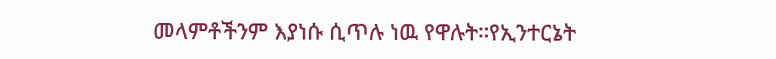መላምቶችንም እያነሱ ሲጥሉ ነዉ የዋሉት።የኢንተርኔት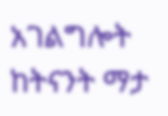አገልግሎት  ከትናንት ማታ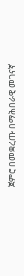ጀምሮ በመቋረጡ በማሕበራዊ መገናኛ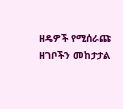ዘዴዎች የሚሰራጩ ዘገቦችን መከታታል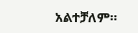አልተቻለም።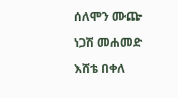ሰለሞን ሙጬ

ነጋሽ መሐመድ

እሸቴ በቀለ